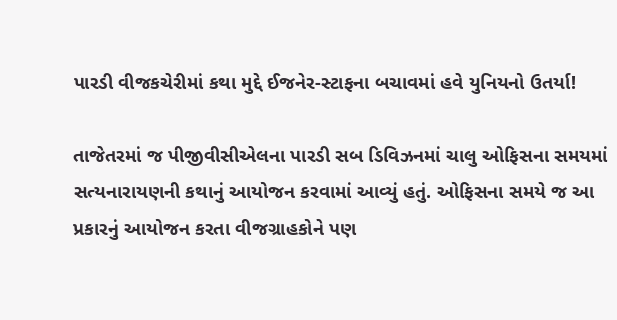પારડી વીજકચેરીમાં કથા મુદ્દે ઈજનેર-સ્ટાફના બચાવમાં હવે યુનિયનો ઉતર્યા!

તાજેતરમાં જ પીજીવીસીએલના પારડી સબ ડિવિઝનમાં ચાલુ ઓફિસના સમયમાં સત્યનારાયણની કથાનું આયોજન કરવામાં આવ્યું હતું. ઓફિસના સમયે જ આ પ્રકારનું આયોજન કરતા વીજગ્રાહકોને પણ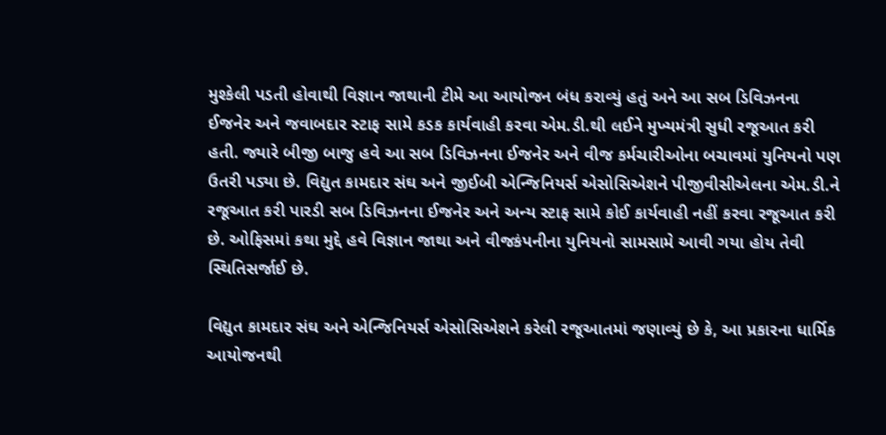મુશ્કેલી પડતી હોવાથી વિજ્ઞાન જાથાની ટીમે આ આયોજન બંધ કરાવ્યું હતું અને આ સબ ડિવિઝનના ઈજનેર અને જવાબદાર સ્ટાફ સામે કડક કાર્યવાહી કરવા એમ.ડી.થી લઈને મુખ્યમંત્રી સુધી રજૂઆત કરી હતી. જ્યારે બીજી બાજુ હવે આ સબ ડિવિઝનના ઈજનેર અને વીજ કર્મચારીઓના બચાવમાં યુનિયનો પણ ઉતરી પડ્યા છે. વિદ્યુત કામદાર સંઘ અને જીઈબી એન્જિનિયર્સ એસોસિએશને પીજીવીસીએલના એમ.ડી.ને રજૂઆત કરી પારડી સબ ડિવિઝનના ઈજનેર અને અન્ય સ્ટાફ સામે કોઈ કાર્યવાહી નહીં કરવા રજૂઆત કરી છે. ઓફિસમાં કથા મુદ્દે હવે વિજ્ઞાન જાથા અને વીજકંપનીના યુનિયનો સામસામે આવી ગયા હોય તેવી સ્થિતિસર્જાઈ છે.

વિદ્યુત કામદાર સંઘ અને એન્જિનિયર્સ એસોસિએશને કરેલી રજૂઆતમાં જણાવ્યું છે કે, આ પ્રકારના ધાર્મિક આયોજનથી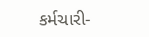કર્મચારી-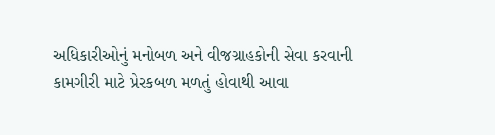અધિકારીઓનું મનોબળ અને વીજગ્રાહકોની સેવા કરવાની કામગીરી માટે પ્રેરકબળ મળતું હોવાથી આવા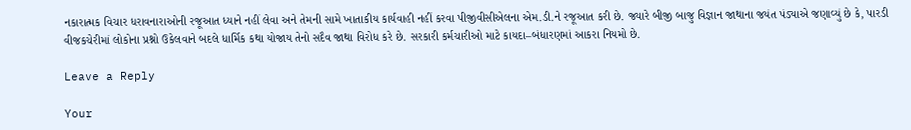નકારાત્મક વિચાર ધરાવનારાઓની રજૂઆત ધ્યાને નહીં લેવા અને તેમની સામે ખાતાકીય કાર્યવાહી નહીં કરવા પીજીવીસીએલના એમ.ડી.ને રજૂઆત કરી છે. જ્યારે બીજી બાજુ વિજ્ઞાન જાથાના જયંત પંડ્યાએ જણાવ્યું છે કે, પારડી વીજકચેરીમાં લોકોના પ્રશ્નો ઉકેલવાને બદલે ધાર્મિક કથા યોજાય તેનો સદૈવ જાથા વિરોધ કરે છે. સરકારી કર્મચારીઓ માટે કાયદા–બંધારણમાં આકરા નિયમો છે.

Leave a Reply

Your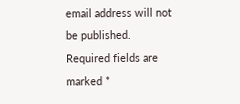email address will not be published. Required fields are marked *